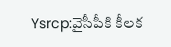Ysrcp:వైసీపీకి కీలక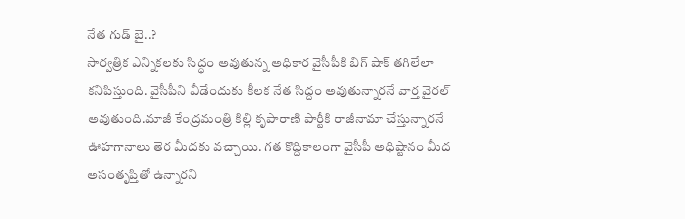నేత గుడ్ బై..?
సార్వత్రిక ఎన్నికలకు సిద్ధం అవుతున్న అధికార వైసీపీకి బిగ్ షాక్ తగిలేలా కనిపిస్తుంది. వైసీపీని వీడేందుకు కీలక నేత సిద్దం అవుతున్నారనే వార్త వైరల్ అవుతుంది.మాజీ కేంద్రమంత్రి కిల్లి కృపారాణి పార్టీకి రాజీనామా చేస్తున్నారనే ఊహగానాలు తెర మీదకు వచ్చాయి. గత కొద్దికాలంగా వైసీపీ అధిష్టానం మీద అసంతృప్తితో ఉన్నారని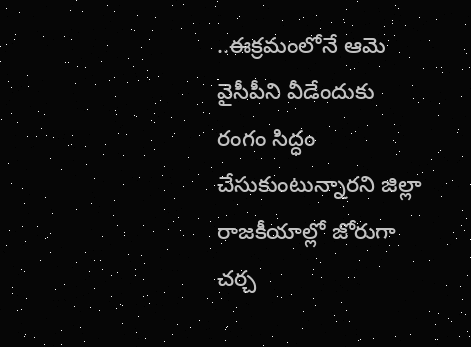..ఈక్రమంలోనే ఆమె వైసీపీని వీడేందుకు రంగం సిద్ధం చేసుకుంటున్నారని జిల్లా రాజకీయాల్లో జోరుగా చర్చ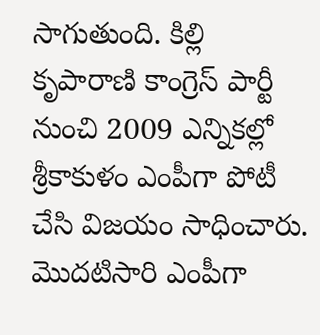సాగుతుంది. కిల్లి కృపారాణి కాంగ్రెస్ పార్టీ నుంచి 2009 ఎన్నికల్లో శ్రీకాకుళం ఎంపీగా పోటీ చేసి విజయం సాధించారు.
మొదటిసారి ఎంపీగా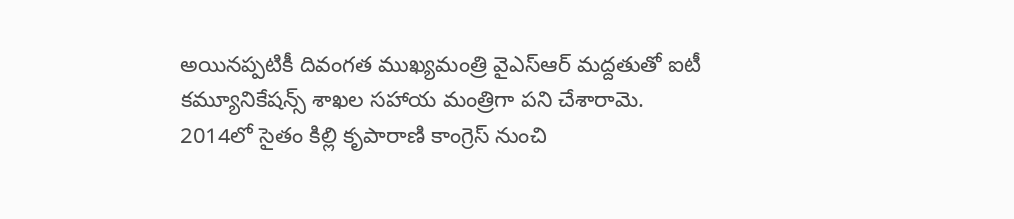అయినప్పటికీ దివంగత ముఖ్యమంత్రి వైఎస్ఆర్ మద్దతుతో ఐటీ కమ్యూనికేషన్స్ శాఖల సహాయ మంత్రిగా పని చేశారామె. 2014లో సైతం కిల్లి కృపారాణి కాంగ్రెస్ నుంచి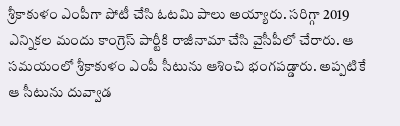శ్రీకాకుళం ఎంపీగా పోటీ చేసి ఓటమి పాలు అయ్యారు. సరిగ్గా 2019 ఎన్నికల మందు కాంగ్రెస్ పార్టీకి రాజీనామా చేసి వైసీపీలో చేరారు. ఆ సమయంలో శ్రీకాకుళం ఎంపీ సీటును ఆశించి భంగపడ్డారు. అప్పటికే ఆ సీటును దువ్వాడ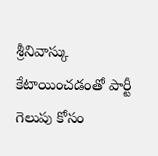శ్రీనివాస్కు కేటాయించడంతో పార్టీ గెలుపు కోసం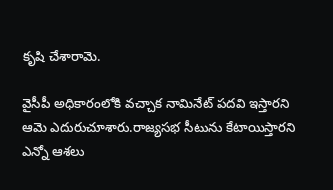కృషి చేశారామె.

వైసీపీ అధికారంలోకి వచ్చాక నామినేట్ పదవి ఇస్తారని ఆమె ఎదురుచూశారు.రాజ్యసభ సీటును కేటాయిస్తారని ఎన్నో ఆశలు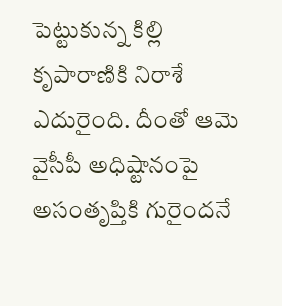పెట్టుకున్న కిల్లి కృపారాణికి నిరాశే ఎదురైంది. దీంతో ఆమె వైసీపీ అధిష్టానంపై అసంతృప్తికి గురైందనే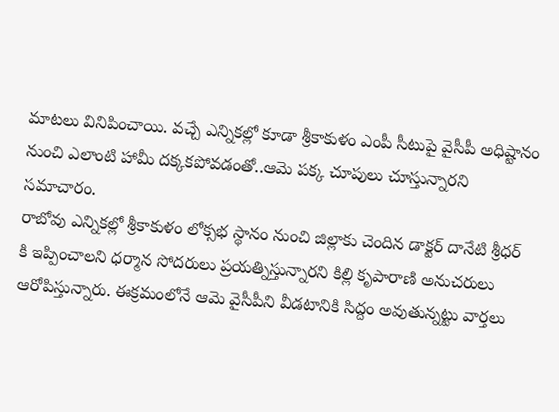మాటలు వినిపించాయి. వచ్చే ఎన్నికల్లో కూడా శ్రీకాకుళం ఎంపీ సీటుపై వైసీపీ అధిష్టానం నుంచి ఎలాంటి హామీ దక్కకపోవడంతో..ఆమె పక్క చూపులు చూస్తున్నారని సమాచారం.
రాబోవు ఎన్నికల్లో శ్రీకాకుళం లోక్సభ స్థానం నుంచి జిల్లాకు చెందిన డాక్టర్ దానేటి శ్రీధర్ కి ఇప్పించాలని ధర్మాన సోదరులు ప్రయత్నిస్తున్నారని కిల్లి కృపారాణి అనుచరులు ఆరోపిస్తున్నారు. ఈక్రమంలోనే ఆమె వైసీపీని వీడటానికి సిద్దం అవుతున్నట్టు వార్తలు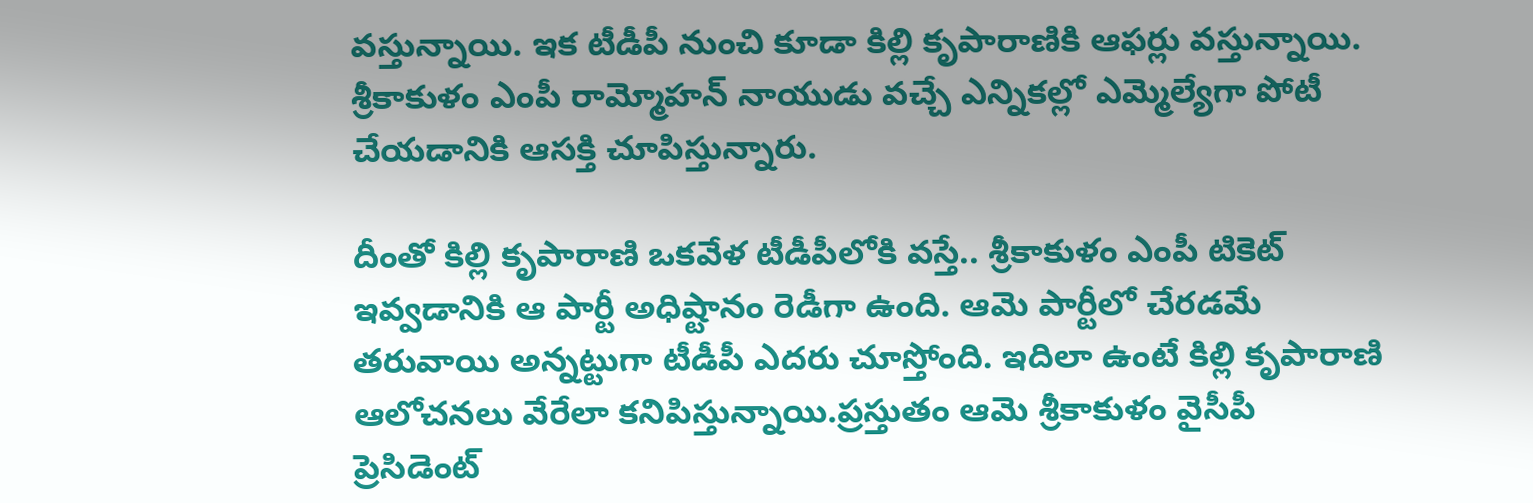వస్తున్నాయి. ఇక టీడీపీ నుంచి కూడా కిల్లి కృపారాణికి ఆఫర్లు వస్తున్నాయి. శ్రీకాకుళం ఎంపీ రామ్మోహన్ నాయుడు వచ్చే ఎన్నికల్లో ఎమ్మెల్యేగా పోటీ చేయడానికి ఆసక్తి చూపిస్తున్నారు.

దీంతో కిల్లి కృపారాణి ఒకవేళ టీడీపీలోకి వస్తే.. శ్రీకాకుళం ఎంపీ టికెట్ ఇవ్వడానికి ఆ పార్టీ అధిష్టానం రెడీగా ఉంది. ఆమె పార్టీలో చేరడమే తరువాయి అన్నట్టుగా టీడీపీ ఎదరు చూస్తోంది. ఇదిలా ఉంటే కిల్లి కృపారాణి ఆలోచనలు వేరేలా కనిపిస్తున్నాయి.ప్రస్తుతం ఆమె శ్రీకాకుళం వైసీపీ ప్రెసిడెంట్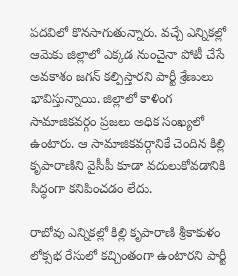పదవిలో కొనసాగుతున్నారు. వచ్చే ఎన్నికల్లో ఆమెకు జిల్లాలో ఎక్కడ నుంచైనా పోటీ చేసే అవకాశం జగన్ కల్పిస్తారని పార్టీ శ్రేణులు భావిస్తున్నాయి. జిల్లాలో కాళింగ సామాజికవర్గం ప్రజలు అధిక సంఖ్యలో ఉంటారు. ఆ సామాజికవర్గానికే చెందిన కిల్లి కృపారాణిని వైసీపీ కూడా వదులుకోవడానికి సిద్ధంగా కనిపించడం లేదు.

రాబోవు ఎన్నికల్లో కిల్లి కృపారాణి శ్రీకాకుళం లోక్సభ రేసులో కచ్చింతంగా ఉంటారని పార్టీ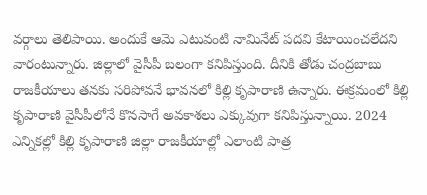వర్గాలు తెలిపాయి. అందుకే ఆమె ఎటువంటి నామినేట్ పదవి కేటాయించలేదని వారంటున్నారు. జిల్లాలో వైసీపీ బలంగా కనిపిస్తుంది. దీనికి తోడు చంద్రబాబు రాజకీయాలు తనకు సరిపోవనే భావనలో కిల్లి కృపారాణి ఉన్నారు. ఈక్రమంలో కిల్లి కృపారాణి వైసీపీలోనే కొనసాగే అవకాశలు ఎక్కువుగా కనిపిస్తున్నాయి. 2024 ఎన్నికల్లో కిల్లి కృపారాణి జిల్లా రాజకీయాల్లో ఎలాంటి పాత్ర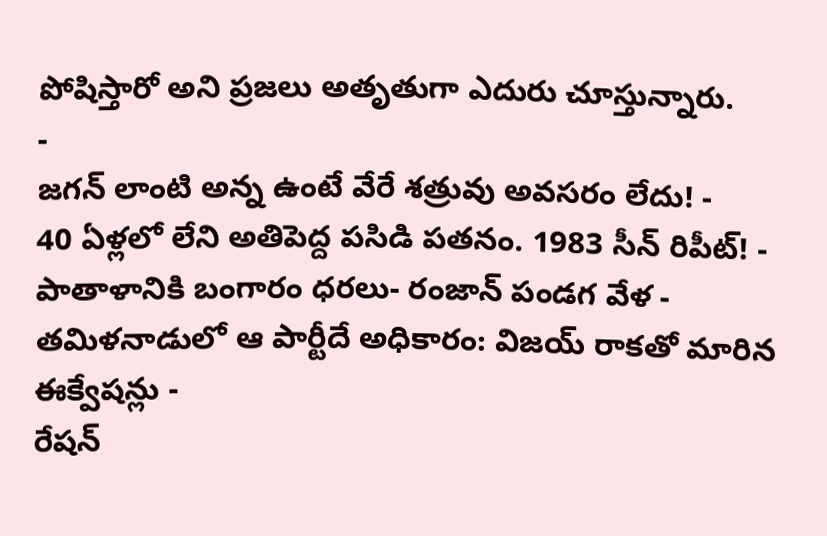పోషిస్తారో అని ప్రజలు అతృతుగా ఎదురు చూస్తున్నారు.
-
జగన్ లాంటి అన్న ఉంటే వేరే శత్రువు అవసరం లేదు! -
40 ఏళ్లలో లేని అతిపెద్ద పసిడి పతనం. 1983 సీన్ రిపీట్! -
పాతాళానికి బంగారం ధరలు- రంజాన్ పండగ వేళ -
తమిళనాడులో ఆ పార్టీదే అధికారం: విజయ్ రాకతో మారిన ఈక్వేషన్లు -
రేషన్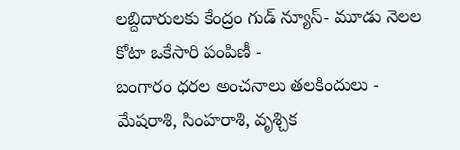లబ్దిదారులకు కేంద్రం గుడ్ న్యూస్- మూడు నెలల కోటా ఒకేసారి పంపిణీ -
బంగారం ధరల అంచనాలు తలకిందులు -
మేషరాశి, సింహరాశి, వృశ్చిక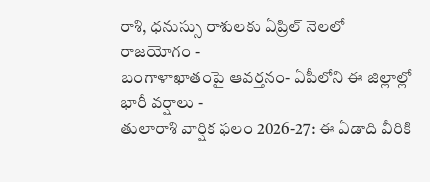రాశి, ధనుస్సు రాశులకు ఏప్రిల్ నెలలో రాజయోగం -
బంగాళాఖాతంపై ఆవర్తనం- ఏపీలోని ఈ జిల్లాల్లో భారీ వర్షాలు -
తులారాశి వార్షిక ఫలం 2026-27: ఈ ఏడాది వీరికి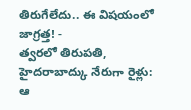తిరుగేలేదు.. ఈ విషయంలో జాగ్రత్త! -
త్వరలో తిరుపతి, హైదరాబాద్కు నేరుగా రైళ్లు: ఆ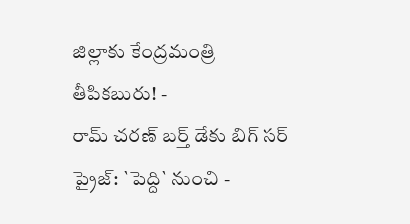జిల్లాకు కేంద్రమంత్రి తీపికబురు! -
రామ్ చరణ్ బర్త్ డేకు బిగ్ సర్ ప్రైజ్: `పెద్ది` నుంచి -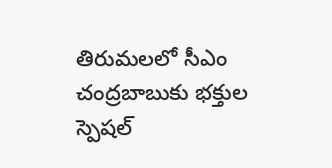తిరుమలలో సీఎం చంద్రబాబుకు భక్తుల స్పెషల్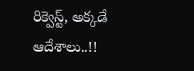రిక్వెస్ట్, అక్కడే ఆదేశాలు..!!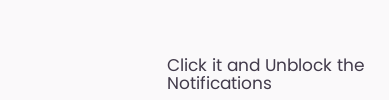Click it and Unblock the Notifications